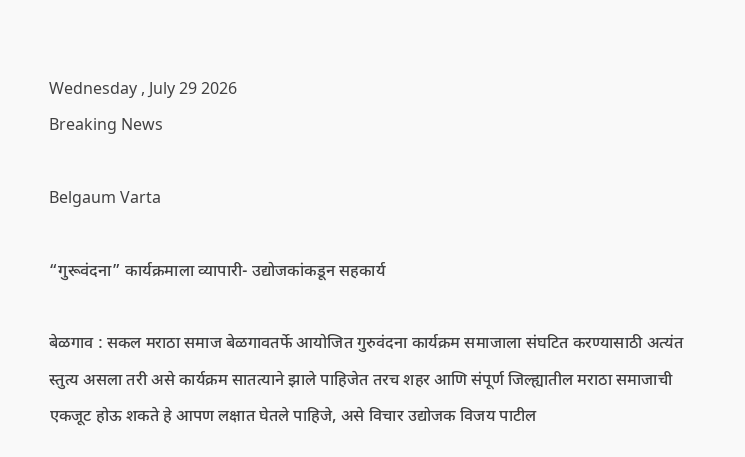Wednesday , July 29 2026
Breaking News

Belgaum Varta

“गुरूवंदना” कार्यक्रमाला व्यापारी- उद्योजकांकडून सहकार्य

बेळगाव : सकल मराठा समाज बेळगावतर्फे आयोजित गुरुवंदना कार्यक्रम समाजाला संघटित करण्यासाठी अत्यंत स्तुत्य असला तरी असे कार्यक्रम सातत्याने झाले पाहिजेत तरच शहर आणि संपूर्ण जिल्ह्यातील मराठा समाजाची एकजूट होऊ शकते हे आपण लक्षात घेतले पाहिजे, असे विचार उद्योजक विजय पाटील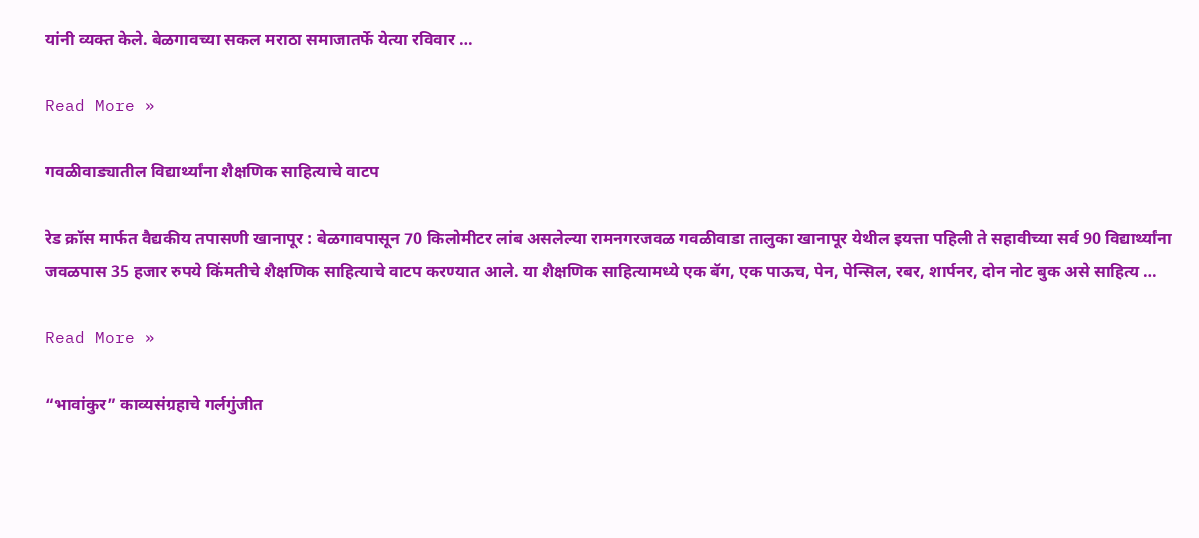यांनी व्यक्त केले. बेळगावच्या सकल मराठा समाजातर्फे येत्या रविवार …

Read More »

गवळीवाड्यातील विद्यार्थ्यांना शैक्षणिक साहित्याचे वाटप

रेड क्रॉस मार्फत वैद्यकीय तपासणी खानापूर : बेळगावपासून 70 किलोमीटर लांब असलेल्या रामनगरजवळ गवळीवाडा तालुका खानापूर येथील इयत्ता पहिली ते सहावीच्या सर्व 90 विद्यार्थ्यांना जवळपास 35 हजार रुपये किंमतीचे शैक्षणिक साहित्याचे वाटप करण्यात आले. या शैक्षणिक साहित्यामध्ये एक बॅग, एक पाऊच, पेन, पेन्सिल, रबर, शार्पनर, दोन नोट बुक असे साहित्य …

Read More »

“भावांकुर” काव्यसंग्रहाचे गर्लगुंजीत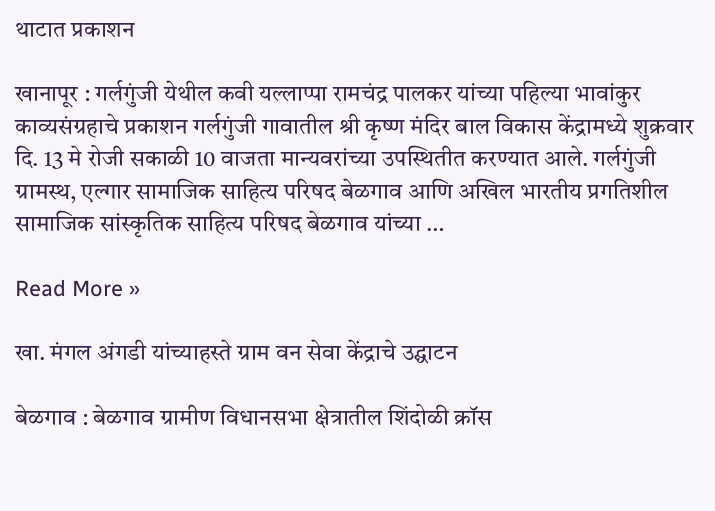थाटात प्रकाशन

खानापूर : गर्लगुंजी येथील कवी यल्लाप्पा रामचंद्र पालकर यांच्या पहिल्या भावांकुर काव्यसंग्रहाचे प्रकाशन गर्लगुंजी गावातील श्री कृष्ण मंदिर बाल विकास केंद्रामध्ये शुक्रवार दि. 13 मे रोजी सकाळी 10 वाजता मान्यवरांच्या उपस्थितीत करण्यात आले. गर्लगुंजी ग्रामस्थ, एल्गार सामाजिक साहित्य परिषद बेळगाव आणि अखिल भारतीय प्रगतिशील सामाजिक सांस्कृतिक साहित्य परिषद बेळगाव यांच्या …

Read More »

खा. मंगल अंगडी यांच्याहस्ते ग्राम वन सेवा केंद्राचे उद्घाटन

बेळगाव : बेळगाव ग्रामीण विधानसभा क्षेत्रातील शिंदोळी क्रॉस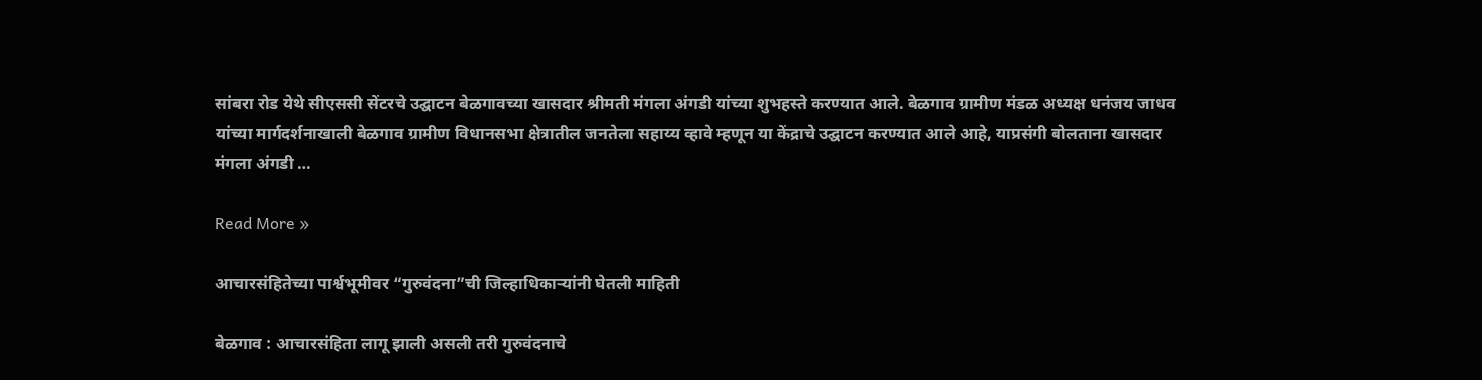सांबरा रोड येथे सीएससी सेंटरचे उद्घाटन बेळगावच्या खासदार श्रीमती मंगला अंगडी यांच्या शुभहस्ते करण्यात आले. बेळगाव ग्रामीण मंडळ अध्यक्ष धनंजय जाधव यांच्या मार्गदर्शनाखाली बेळगाव ग्रामीण विधानसभा क्षेत्रातील जनतेला सहाय्य व्हावे म्हणून या केंद्राचे उद्घाटन करण्यात आले आहे, याप्रसंगी बोलताना खासदार मंगला अंगडी …

Read More »

आचारसंहितेच्या पार्श्वभूमीवर “गुरुवंदना”ची जिल्हाधिकार्‍यांनी घेतली माहिती

बेळगाव : आचारसंहिता लागू झाली असली तरी गुरुवंदनाचे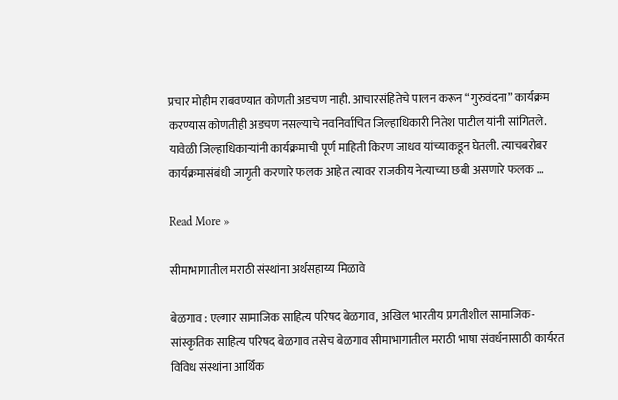प्रचार मोहीम राबवण्यात कोणती अडचण नाही. आचारसंहितेचे पालन करून “गुरुवंदना” कार्यक्रम करण्यास कोणतीही अडचण नसल्याचे नवनिर्वाचित जिल्हाधिकारी नितेश पाटील यांनी सांगितले. यावेळी जिल्हाधिकाऱ्यांनी कार्यक्रमाची पूर्ण माहिती किरण जाधव यांच्याकडून घेतली. त्याचबरोबर कार्यक्रमासंबंधी जागृती करणारे फलक आहेत त्यावर राजकीय नेत्याच्या छबी असणारे फलक …

Read More »

सीमाभागातील मराठी संस्थांना अर्थसहाय्य मिळावे

बेळगाव : एल्गार सामाजिक साहित्य परिषद बेळगाव, अखिल भारतीय प्रगतीशील सामाजिक-सांस्कृतिक साहित्य परिषद बेळगाव तसेच बेळगाव सीमाभागातील मराठी भाषा संवर्धनासाठी कार्यरत विविध संस्थांना आर्थिक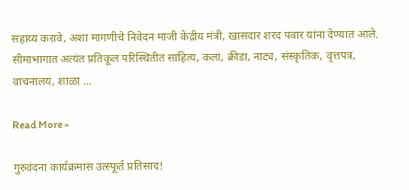सहाय्य करावे, अशा मागणीचे निवेदन माजी केंद्रीय मंत्री, खासदार शरद पवार यांना देण्यात आले. सीमाभागात अत्यंत प्रतिकूल परिस्थितीत साहित्य, कला, क्रीडा, नाट्य, संस्कृतिक, वृत्तपत्र, वाचनालय, शाळा …

Read More »

गुरुवंदना कार्यक्रमास उत्स्फूर्त प्रतिसाद!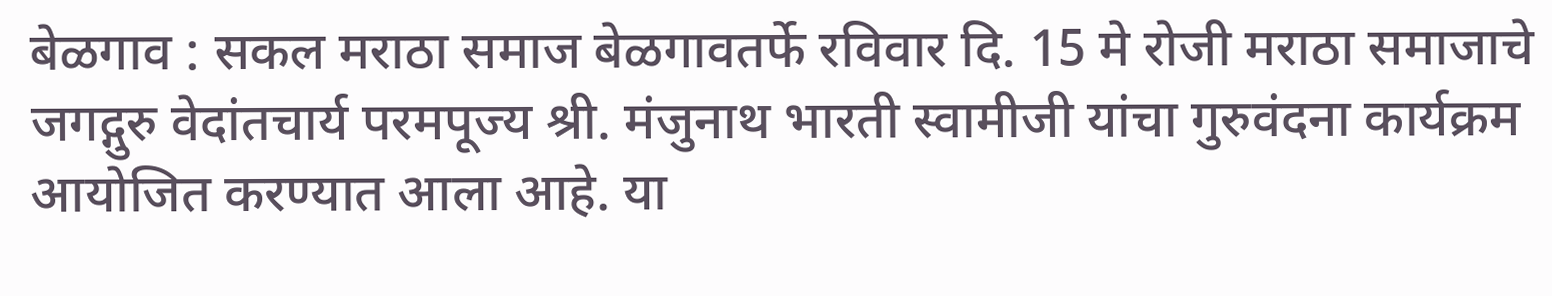बेळगाव : सकल मराठा समाज बेळगावतर्फे रविवार दि. 15 मे रोजी मराठा समाजाचे जगद्गुरु वेदांतचार्य परमपूज्य श्री. मंजुनाथ भारती स्वामीजी यांचा गुरुवंदना कार्यक्रम आयोजित करण्यात आला आहे. या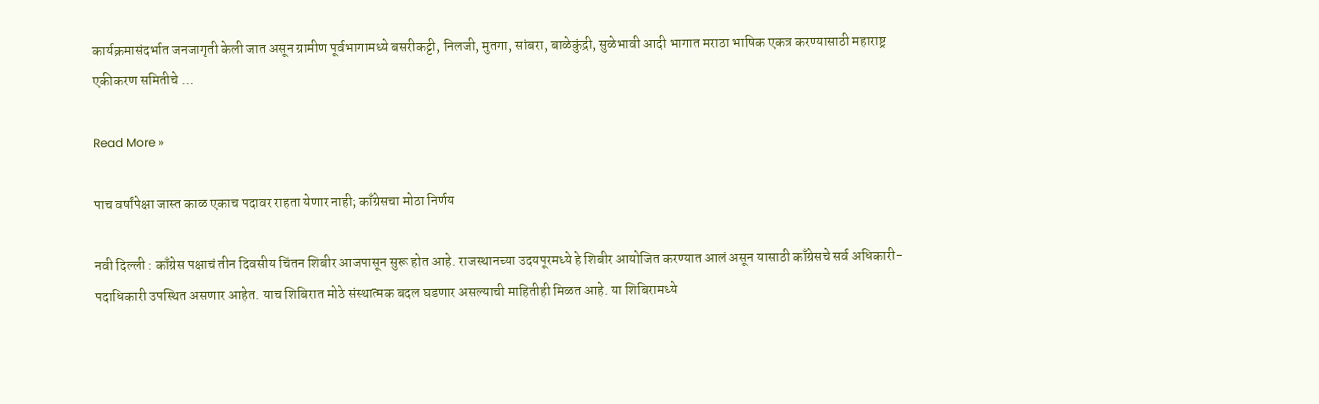कार्यक्रमासंदर्भात जनजागृती केली जात असून ग्रामीण पूर्वभागामध्ये बसरीकट्टी, निलजी, मुतगा, सांबरा, बाळेकुंद्री, सुळेभावी आदी भागात मराठा भाषिक एकत्र करण्यासाठी महाराष्ट्र एकीकरण समितीचे …

Read More »

पाच वर्षांपेक्षा जास्त काळ एकाच पदावर राहता येणार नाही; काँग्रेसचा मोठा निर्णय

नवी दिल्ली : काँग्रेस पक्षाचं तीन दिवसीय चिंतन शिबीर आजपासून सुरू होत आहे. राजस्थानच्या उदयपूरमध्ये हे शिबीर आयोजित करण्यात आलं असून यासाठी काँग्रेसचे सर्व अधिकारी-पदाधिकारी उपस्थित असणार आहेत. याच शिबिरात मोठे संस्थात्मक बदल घडणार असल्याची माहितीही मिळत आहे. या शिबिरामध्ये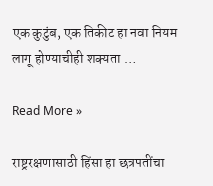एक कुटुंब, एक तिकीट हा नवा नियम लागू होण्याचीही शक्यता …

Read More »

राष्ट्ररक्षणासाठी हिंसा हा छत्रपतींचा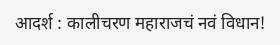आदर्श : कालीचरण महाराजचं नवं विधान!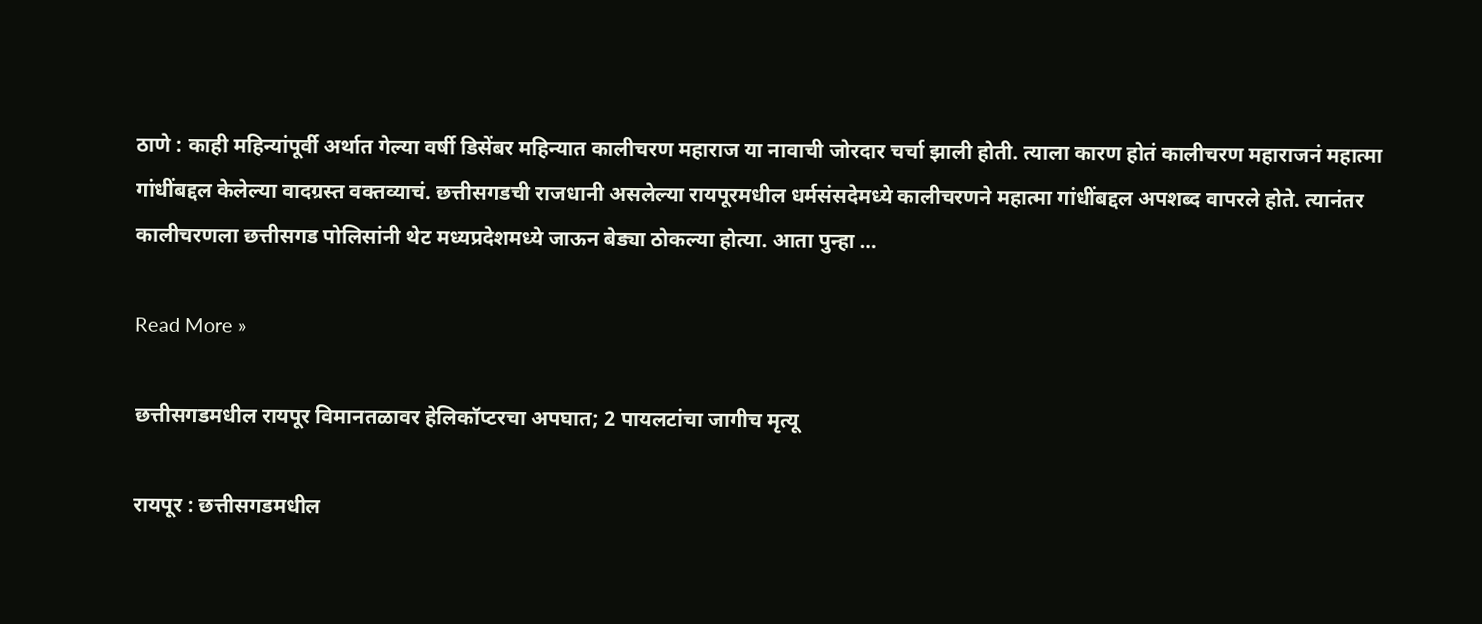ठाणे : काही महिन्यांपूर्वी अर्थात गेल्या वर्षी डिसेंबर महिन्यात कालीचरण महाराज या नावाची जोरदार चर्चा झाली होती. त्याला कारण होतं कालीचरण महाराजनं महात्मा गांधींबद्दल केलेल्या वादग्रस्त वक्तव्याचं. छत्तीसगडची राजधानी असलेल्या रायपूरमधील धर्मसंसदेमध्ये कालीचरणने महात्मा गांधींबद्दल अपशब्द वापरले होते. त्यानंतर कालीचरणला छत्तीसगड पोलिसांनी थेट मध्यप्रदेशमध्ये जाऊन बेड्या ठोकल्या होत्या. आता पुन्हा …

Read More »

छत्तीसगडमधील रायपूर विमानतळावर हेलिकॉप्टरचा अपघात; 2 पायलटांचा जागीच मृत्यू

रायपूर : छत्तीसगडमधील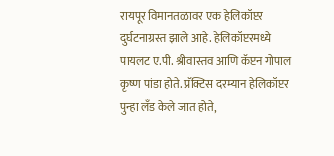रायपूर विमानतळावर एक हेलिकॉप्टर दुर्घटनाग्रस्त झाले आहे. हेलिकॉप्टरमध्ये पायलट ए.पी. श्रीवास्तव आणि कॅप्टन गोपाल कृष्ण पांडा होते. प्रॅक्टिस दरम्यान हेलिकॉप्टर पुन्हा लँड केले जात होते,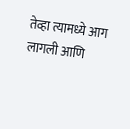तेव्हा त्यामध्ये आग लागली आणि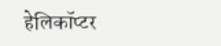हेलिकॉप्टर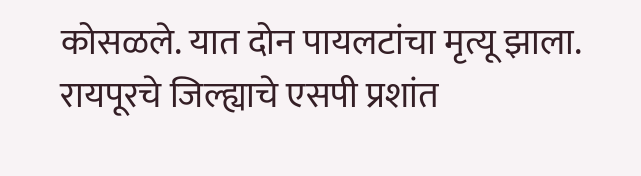कोसळले. यात दोन पायलटांचा मृत्यू झाला. रायपूरचे जिल्ह्याचे एसपी प्रशांत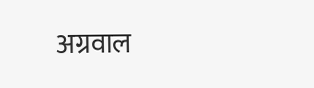अग्रवाल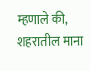म्हणाले की, शहरातील माना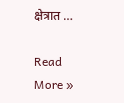क्षेत्रात …

Read More »